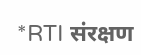*RTI संरक्षण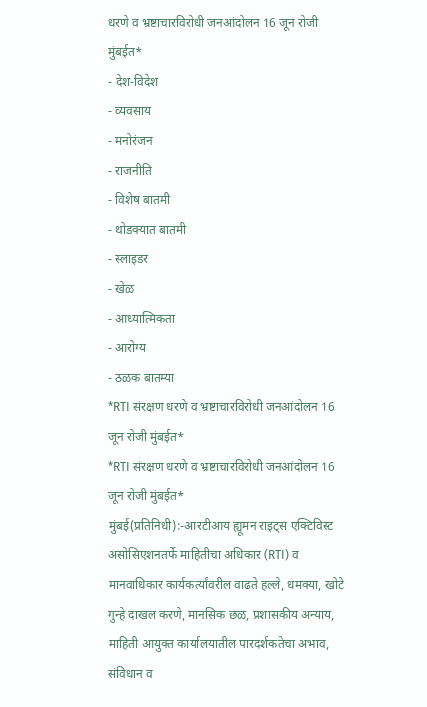धरणे व भ्रष्टाचारविरोधी जनआंदोलन 16 जून रोजी मुंबईत*
- देश-विदेश
- व्यवसाय
- मनोरंजन
- राजनीति
- विशेष बातमी
- थोडक्यात बातमी
- स्लाइडर
- खेळ
- आध्यात्मिकता
- आरोग्य
- ठळक बातम्या
*RTI संरक्षण धरणे व भ्रष्टाचारविरोधी जनआंदोलन 16 जून रोजी मुंबईत*
*RTI संरक्षण धरणे व भ्रष्टाचारविरोधी जनआंदोलन 16 जून रोजी मुंबईत*
मुंबई(प्रतिनिधी):-आरटीआय ह्यूमन राइट्स एक्टिविस्ट असोसिएशनतर्फे माहितीचा अधिकार (RTI) व मानवाधिकार कार्यकर्त्यांवरील वाढते हल्ले, धमक्या, खोटे गुन्हे दाखल करणे, मानसिक छळ, प्रशासकीय अन्याय, माहिती आयुक्त कार्यालयातील पारदर्शकतेचा अभाव, संविधान व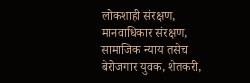लोकशाही संरक्षण, मानवाधिकार संरक्षण, सामाजिक न्याय तसेच बेरोजगार युवक, शेतकरी,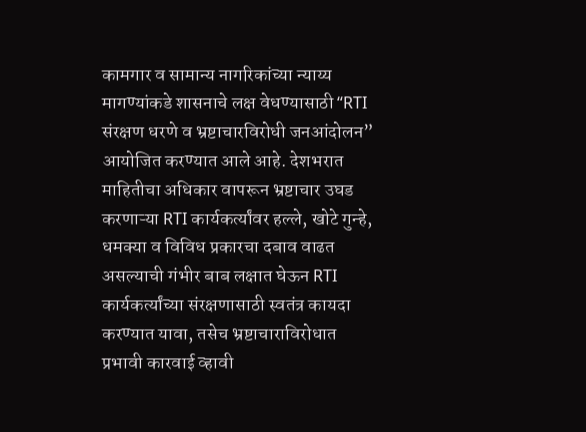कामगार व सामान्य नागरिकांच्या न्याय्य मागण्यांकडे शासनाचे लक्ष वेधण्यासाठी “RTI संरक्षण धरणे व भ्रष्टाचारविरोधी जनआंदोलन” आयोजित करण्यात आले आहे. देशभरात माहितीचा अधिकार वापरून भ्रष्टाचार उघड करणाऱ्या RTI कार्यकर्त्यांवर हल्ले, खोटे गुन्हे, धमक्या व विविध प्रकारचा दबाव वाढत असल्याची गंभीर बाब लक्षात घेऊन RTI कार्यकर्त्यांच्या संरक्षणासाठी स्वतंत्र कायदा करण्यात यावा, तसेच भ्रष्टाचाराविरोधात प्रभावी कारवाई व्हावी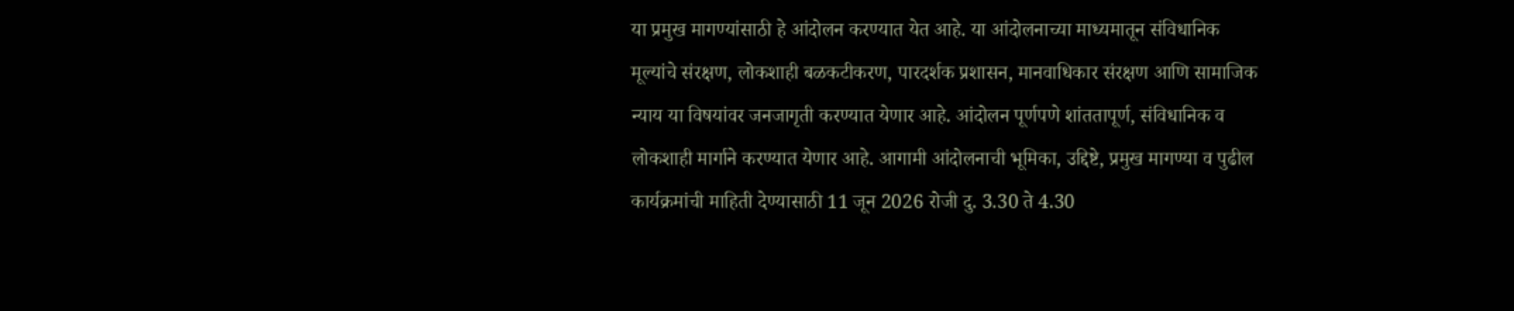या प्रमुख मागण्यांसाठी हे आंदोलन करण्यात येत आहे. या आंदोलनाच्या माध्यमातून संविधानिक मूल्यांचे संरक्षण, लोकशाही बळकटीकरण, पारदर्शक प्रशासन, मानवाधिकार संरक्षण आणि सामाजिक न्याय या विषयांवर जनजागृती करण्यात येणार आहे. आंदोलन पूर्णपणे शांततापूर्ण, संविधानिक व लोकशाही मार्गाने करण्यात येणार आहे. आगामी आंदोलनाची भूमिका, उद्दिष्टे, प्रमुख मागण्या व पुढील कार्यक्रमांची माहिती देण्यासाठी 11 जून 2026 रोजी दु. 3.30 ते 4.30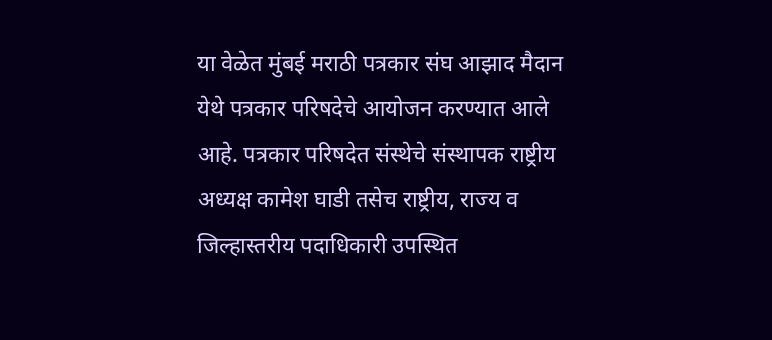या वेळेत मुंबई मराठी पत्रकार संघ आझाद मैदान येथे पत्रकार परिषदेचे आयोजन करण्यात आले आहे. पत्रकार परिषदेत संस्थेचे संस्थापक राष्ट्रीय अध्यक्ष कामेश घाडी तसेच राष्ट्रीय, राज्य व जिल्हास्तरीय पदाधिकारी उपस्थित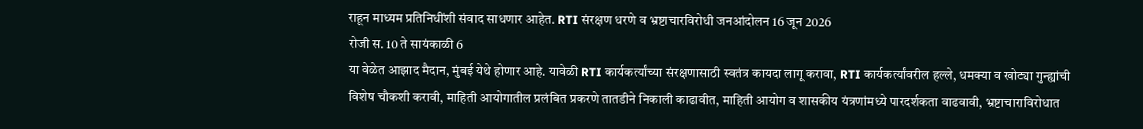राहून माध्यम प्रतिनिधींशी संवाद साधणार आहेत. RTI संरक्षण धरणे व भ्रष्टाचारविरोधी जनआंदोलन 16 जून 2026
रोजी स. 10 ते सायंकाळी 6
या वेळेत आझाद मैदान, मुंबई येथे होणार आहे. यावेळी RTI कार्यकर्त्यांच्या संरक्षणासाठी स्वतंत्र कायदा लागू करावा, RTI कार्यकर्त्यांवरील हल्ले, धमक्या व खोट्या गुन्ह्यांची विशेष चौकशी करावी, माहिती आयोगातील प्रलंबित प्रकरणे तातडीने निकाली काढावीत, माहिती आयोग व शासकीय यंत्रणांमध्ये पारदर्शकता वाढवावी, भ्रष्टाचाराविरोधात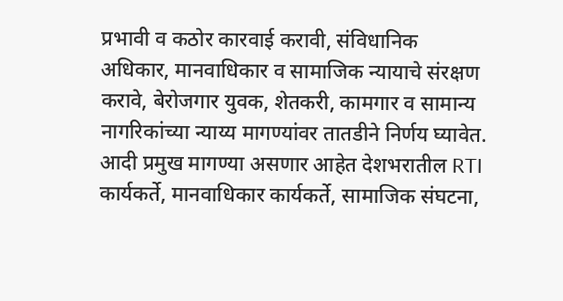प्रभावी व कठोर कारवाई करावी, संविधानिक अधिकार, मानवाधिकार व सामाजिक न्यायाचे संरक्षण करावे, बेरोजगार युवक, शेतकरी, कामगार व सामान्य नागरिकांच्या न्याय्य मागण्यांवर तातडीने निर्णय घ्यावेत. आदी प्रमुख मागण्या असणार आहेत देशभरातील RTI कार्यकर्ते, मानवाधिकार कार्यकर्ते, सामाजिक संघटना,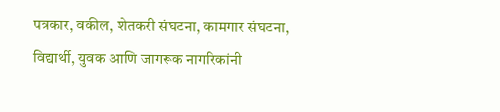पत्रकार, वकील, शेतकरी संघटना, कामगार संघटना, विद्यार्थी, युवक आणि जागरूक नागरिकांनी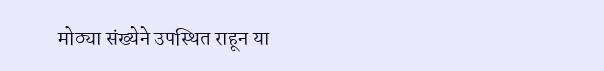मोठ्या संख्येने उपस्थित राहून या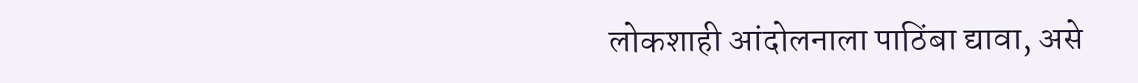लोकशाही आंदोलनाला पाठिंबा द्यावा, असे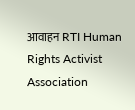आवाहन RTI Human Rights Activist Association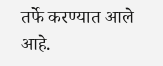तर्फे करण्यात आले आहे.